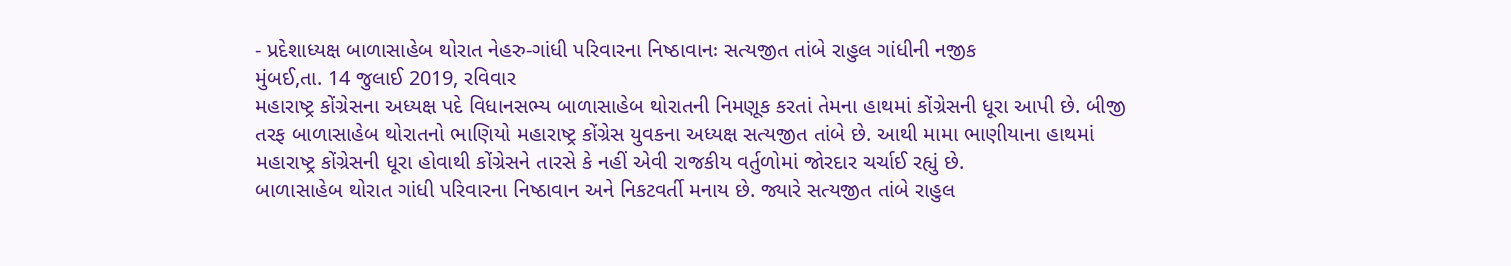- પ્રદેશાધ્યક્ષ બાળાસાહેબ થોરાત નેહરુ-ગાંધી પરિવારના નિષ્ઠાવાનઃ સત્યજીત તાંબે રાહુલ ગાંધીની નજીક
મુંબઈ,તા. 14 જુલાઈ 2019, રવિવાર
મહારાષ્ટ્ર કોંગ્રેસના અધ્યક્ષ પદે વિધાનસભ્ય બાળાસાહેબ થોરાતની નિમણૂક કરતાં તેમના હાથમાં કોંગ્રેસની ધૂરા આપી છે. બીજી તરફ બાળાસાહેબ થોરાતનો ભાણિયો મહારાષ્ટ્ર કોંગ્રેસ યુવકના અધ્યક્ષ સત્યજીત તાંબે છે. આથી મામા ભાણીયાના હાથમાં મહારાષ્ટ્ર કોંગ્રેસની ધૂરા હોવાથી કોંગ્રેસને તારસે કે નહીં એવી રાજકીય વર્તુળોમાં જોરદાર ચર્ચાઈ રહ્યું છે.
બાળાસાહેબ થોરાત ગાંધી પરિવારના નિષ્ઠાવાન અને નિકટવર્તી મનાય છે. જ્યારે સત્યજીત તાંબે રાહુલ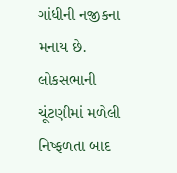ગાંધીની નજીકના મનાય છે. લોકસભાની ચૂંટણીમાં મળેલી નિષ્ફળતા બાદ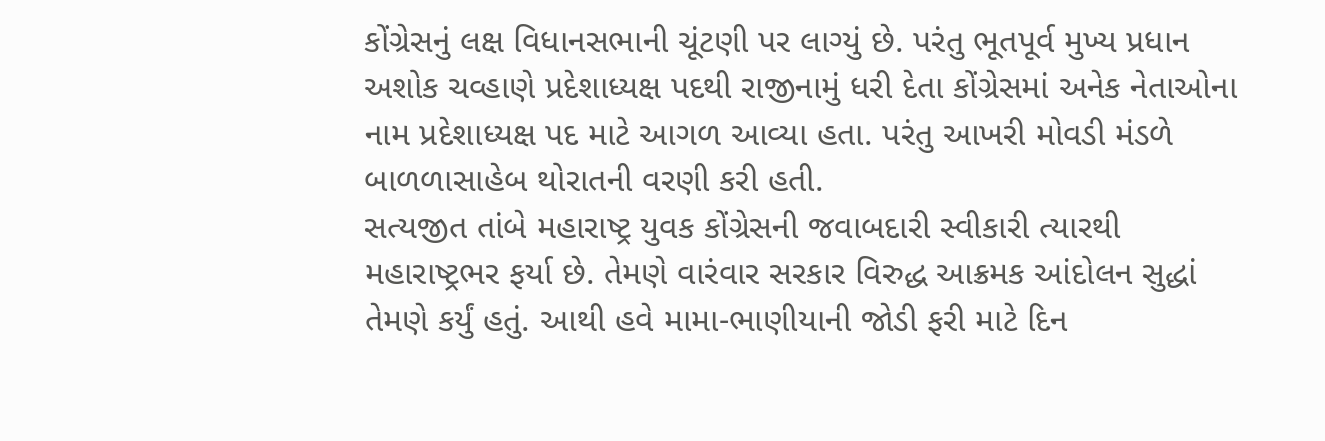કોંગ્રેસનું લક્ષ વિધાનસભાની ચૂંટણી પર લાગ્યું છે. પરંતુ ભૂતપૂર્વ મુખ્ય પ્રધાન અશોક ચવ્હાણે પ્રદેશાધ્યક્ષ પદથી રાજીનામું ધરી દેતા કોંગ્રેસમાં અનેક નેતાઓના નામ પ્રદેશાધ્યક્ષ પદ માટે આગળ આવ્યા હતા. પરંતુ આખરી મોવડી મંડળે બાળળાસાહેબ થોરાતની વરણી કરી હતી.
સત્યજીત તાંબે મહારાષ્ટ્ર યુવક કોંગ્રેસની જવાબદારી સ્વીકારી ત્યારથી મહારાષ્ટ્રભર ફર્યા છે. તેમણે વારંવાર સરકાર વિરુદ્ધ આક્રમક આંદોલન સુદ્ધાં તેમણે કર્યું હતું. આથી હવે મામા-ભાણીયાની જોડી ફરી માટે દિન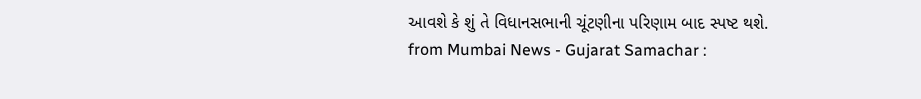આવશે કે શું તે વિધાનસભાની ચૂંટણીના પરિણામ બાદ સ્પષ્ટ થશે.
from Mumbai News - Gujarat Samachar :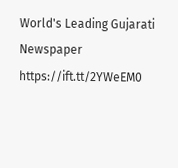World's Leading Gujarati Newspaper https://ift.tt/2YWeEM0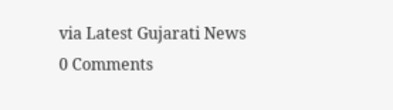via Latest Gujarati News
0 Comments